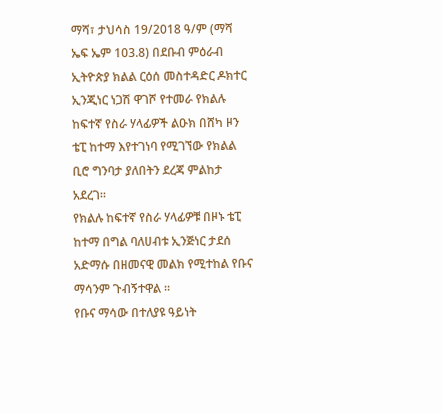ማሻ፣ ታህሳስ 19/2018 ዓ/ም (ማሻ ኤፍ ኤም 103.8) በደቡብ ምዕራብ ኢትዮጵያ ክልል ርዕሰ መስተዳድር ዶክተር ኢንጂነር ነጋሽ ዋገሾ የተመራ የክልሉ ከፍተኛ የስራ ሃላፊዎች ልዑክ በሸካ ዞን ቴፒ ከተማ እየተገነባ የሚገኘው የክልል ቢሮ ግንባታ ያለበትን ደረጃ ምልከታ አደረገ።
የክልሉ ከፍተኛ የስራ ሃላፊዎቹ በዞኑ ቴፒ ከተማ በግል ባለሀብቱ ኢንጅነር ታደሰ አድማሱ በዘመናዊ መልክ የሚተከል የቡና ማሳንም ጉብኝተዋል ።
የቡና ማሳው በተለያዩ ዓይነት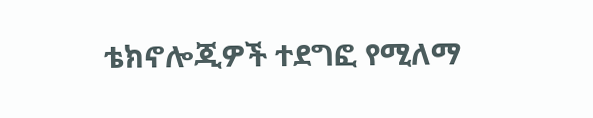ቴክኖሎጂዎች ተደግፎ የሚለማ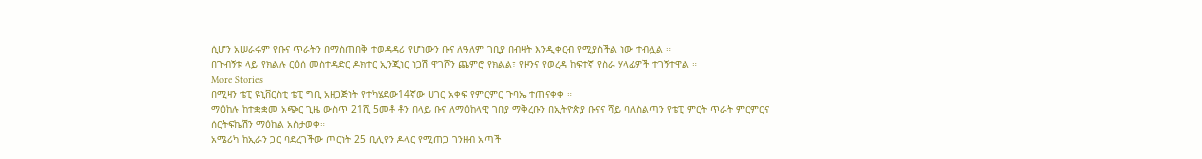ሲሆን አሠራሩም የቡና ጥራትን በማስጠበቅ ተወዳዳሪ የሆነውን ቡና ለዓለም ገቢያ በብዛት እንዲቀርብ የሚያስችል ነው ተብሏል ።
በጉብኝቱ ላይ የክልሉ ርዕሰ መስተዳድር ዶክተር ኢንጂነር ነጋሽ ዋገሾን ጨምሮ የክልል፣ የዞንና የወረዳ ከፍተኛ የስራ ሃላፊዎች ተገኝተዋል ።
More Stories
በሚዛን ቴፒ ዩኒቨርስቲ ቴፒ ግቢ አዘጋጅነት የተካሄደው14ኛው ሀገር አቀፍ የምርምር ጉባኤ ተጠናቀቀ ።
ማዕከሉ ከተቋቋመ አጭር ጊዜ ውስጥ 21ሺ 5መቶ ቶን በላይ ቡና ለማዕከላዊ ገበያ ማቅረቡን በኢትዮጵያ ቡናና ሻይ ባለስልጣን የቴፒ ምርት ጥራት ምርምርና ሰርትፍኬሽን ማዕከል አስታወቀ።
አሜሪካ ከኢራን ጋር ባደረገችው ጦርነት 25 ቢሊየን ዶላር የሚጠጋ ገንዘብ አጣች